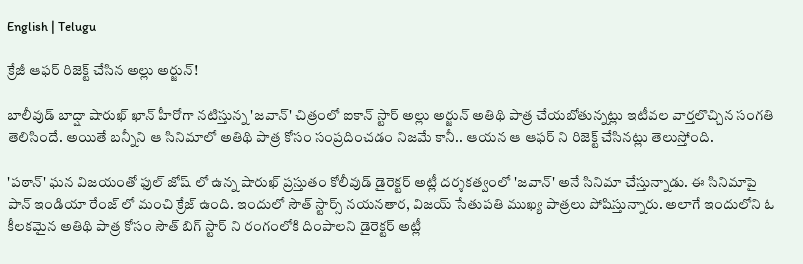English | Telugu

క్రేజీ ఆఫర్ రిజెక్ట్ చేసిన అల్లు అర్జున్!

బాలీవుడ్ బాద్షా షారుఖ్ ఖాన్ హీరోగా నటిస్తున్న 'జవాన్' చిత్రంలో ఐకాన్ స్టార్ అల్లు అర్జున్ అతిథి పాత్ర చేయబోతున్నట్లు ఇటీవల వార్తలొచ్చిన సంగతి తెలిసిందే. అయితే బన్నీని ఆ సినిమాలో అతిథి పాత్ర కోసం సంప్రదించడం నిజమే కానీ.. ఆయన ఆ ఆఫర్ ని రిజెక్ట్ చేసినట్లు తెలుస్తోంది.

'పఠాన్' ఘన విజయంతో ఫుల్ జోష్ లో ఉన్న షారుఖ్ ప్రస్తుతం కోలీవుడ్ డైరెక్టర్ అట్లీ దర్శకత్వంలో 'జవాన్' అనే సినిమా చేస్తున్నాడు. ఈ సినిమాపై పాన్ ఇండియా రేంజ్ లో మంచి క్రేజ్ ఉంది. ఇందులో సౌత్ స్టార్స్ నయనతార, విజయ్ సేతుపతి ముఖ్య పాత్రలు పోషిస్తున్నారు. అలాగే ఇందులోని ఓ కీలకమైన అతిథి పాత్ర కోసం సౌత్ బిగ్ స్టార్ ని రంగంలోకి దింపాలని డైరెక్టర్ అట్లీ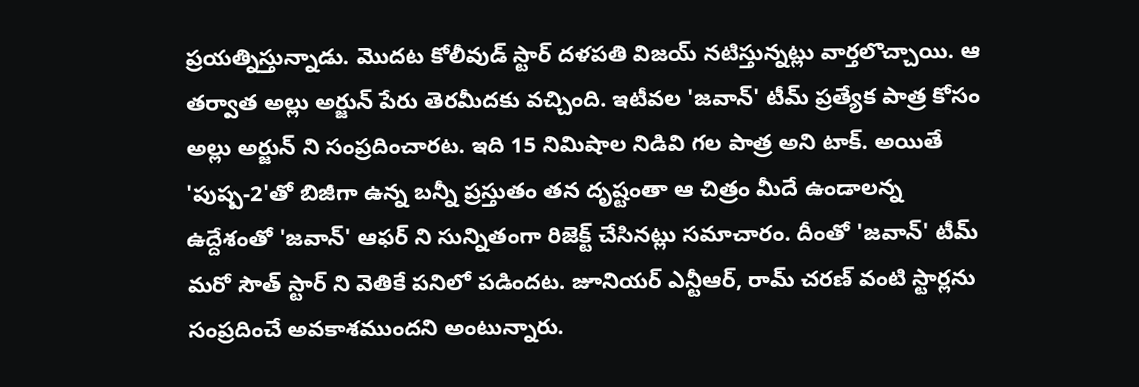ప్రయత్నిస్తున్నాడు. మొదట కోలీవుడ్ స్టార్ దళపతి విజయ్ నటిస్తున్నట్లు వార్తలొచ్చాయి. ఆ తర్వాత అల్లు అర్జున్ పేరు తెరమీదకు వచ్చింది. ఇటీవల 'జవాన్' టీమ్ ప్రత్యేక పాత్ర కోసం అల్లు అర్జున్ ని సంప్రదించారట. ఇది 15 నిమిషాల నిడివి గల పాత్ర అని టాక్. అయితే 'పుష్ప-2'తో బిజీగా ఉన్న బన్నీ ప్రస్తుతం తన దృష్టంతా ఆ చిత్రం మీదే ఉండాలన్న ఉద్దేశంతో 'జవాన్' ఆఫర్ ని సున్నితంగా రిజెక్ట్ చేసినట్లు సమాచారం. దీంతో 'జవాన్' టీమ్ మరో సౌత్ స్టార్ ని వెతికే పనిలో పడిందట. జూనియర్ ఎన్టీఆర్, రామ్ చరణ్ వంటి స్టార్లను సంప్రదించే అవకాశముందని అంటున్నారు.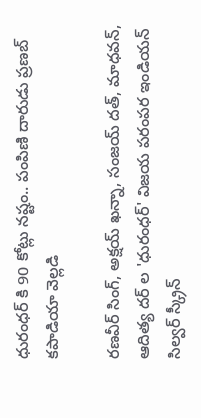ధురంధర్ కి 90 కోట్లు నష్టం.. పంపిణి దారుడు ప్రణబ్ కపాడియా వెల్లడి

రణవీర్ సింగ్, అక్షయ్ ఖన్నా, సంజయ్ దత్, మాధవన్, ఆదిత్య దర్ ల 'ధురంధర్' విజయ పరంపర ఇండియన్ సిల్వర్ స్క్రీన్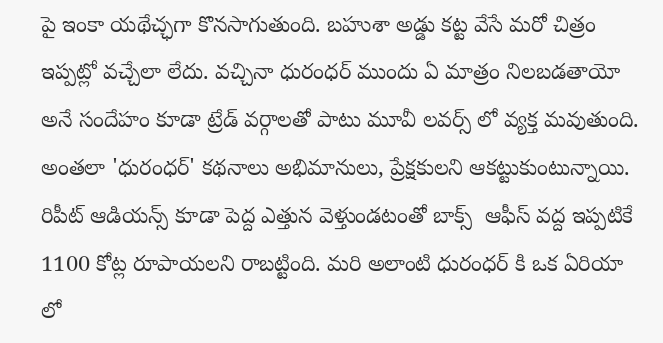పై ఇంకా యథేచ్ఛగా కొనసాగుతుంది. బహుశా అడ్డు కట్ట వేసే మరో చిత్రం ఇప్పట్లో వచ్చేలా లేదు. వచ్చినా ధురంధర్ ముందు ఏ మాత్రం నిలబడతాయో అనే సందేహం కూడా ట్రేడ్ వర్గాలతో పాటు మూవీ లవర్స్ లో వ్యక్త మవుతుంది. అంతలా 'ధురంధర్' కథనాలు అభిమానులు, ప్రేక్షకులని ఆకట్టుకుంటున్నాయి. రిపీట్ ఆడియన్స్ కూడా పెద్ద ఎత్తున వెళ్తుండటంతో బాక్స్  ఆఫీస్ వద్ద ఇప్పటికే 1100 కోట్ల రూపాయలని రాబట్టింది. మరి అలాంటి ధురంధర్ కి ఒక ఏరియా లో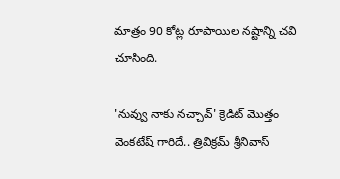మాత్రం 90 కోట్ల రూపాయిల నష్టాన్ని చవి చూసింది.

'నువ్వు నాకు నచ్చావ్' క్రెడిట్ మొత్తం వెంకటేష్ గారిదే.. త్రివిక్రమ్ శ్రీనివాస్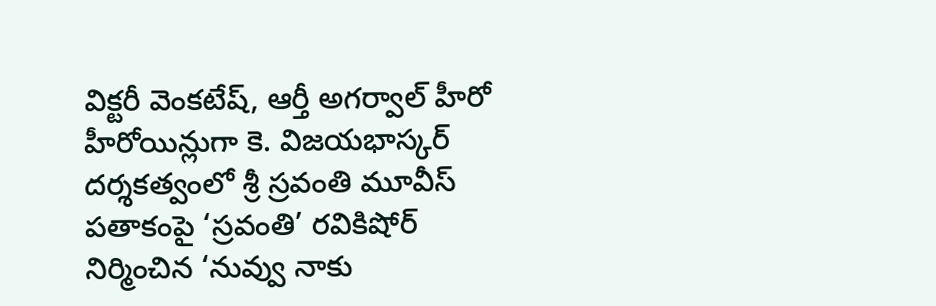విక్టరీ వెంకటేష్, ఆర్తీ అగర్వాల్ హీరో హీరోయిన్లుగా కె. విజయభాస్కర్ దర్శకత్వంలో శ్రీ స్రవంతి మూవీస్ పతాకంపై ‘స్రవంతి’ రవికిషోర్ నిర్మించిన ‘నువ్వు నాకు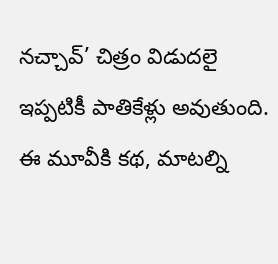నచ్చావ్’ చిత్రం విడుదలై ఇప్పటికీ పాతికేళ్లు అవుతుంది. ఈ మూవీకి కథ, మాటల్ని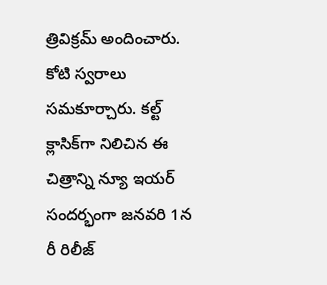త్రివిక్రమ్ అందించారు. కోటి స్వరాలు సమకూర్చారు. కల్ట్ క్లాసిక్‌గా నిలిచిన ఈ చిత్రాన్ని న్యూ ఇయర్ సందర్భంగా జనవరి 1న రీ రిలీజ్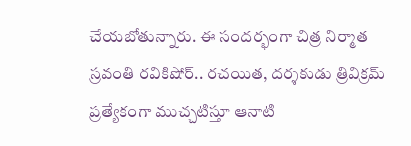చేయబోతున్నారు. ఈ సందర్భంగా చిత్ర నిర్మాత స్రవంతి రవికిషోర్.. రచయిత, దర్శకుడు త్రివిక్రమ్ ప్రత్యేకంగా ముచ్చటిస్తూ ఆనాటి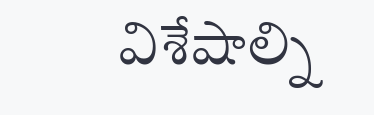విశేషాల్ని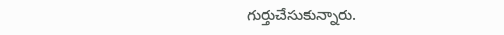గుర్తుచేసుకున్నారు.